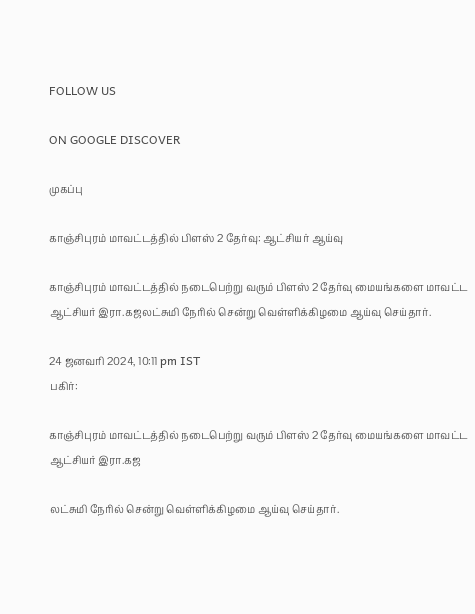FOLLOW US

ON GOOGLE DISCOVER

முகப்பு

காஞ்சிபுரம் மாவட்டத்தில் பிளஸ் 2 தேர்வு: ஆட்சியர் ஆய்வு

காஞ்சிபுரம் மாவட்டத்தில் நடைபெற்று வரும் பிளஸ் 2 தேர்வு மையங்களை மாவட்ட ஆட்சியர் இரா.கஜலட்சுமி நேரில் சென்று வெள்ளிக்கிழமை ஆய்வு செய்தார்.

24 ஜனவரி 2024, 10:11 pm IST
பகிர்:

காஞ்சிபுரம் மாவட்டத்தில் நடைபெற்று வரும் பிளஸ் 2 தேர்வு மையங்களை மாவட்ட ஆட்சியர் இரா.கஜ

லட்சுமி நேரில் சென்று வெள்ளிக்கிழமை ஆய்வு செய்தார்.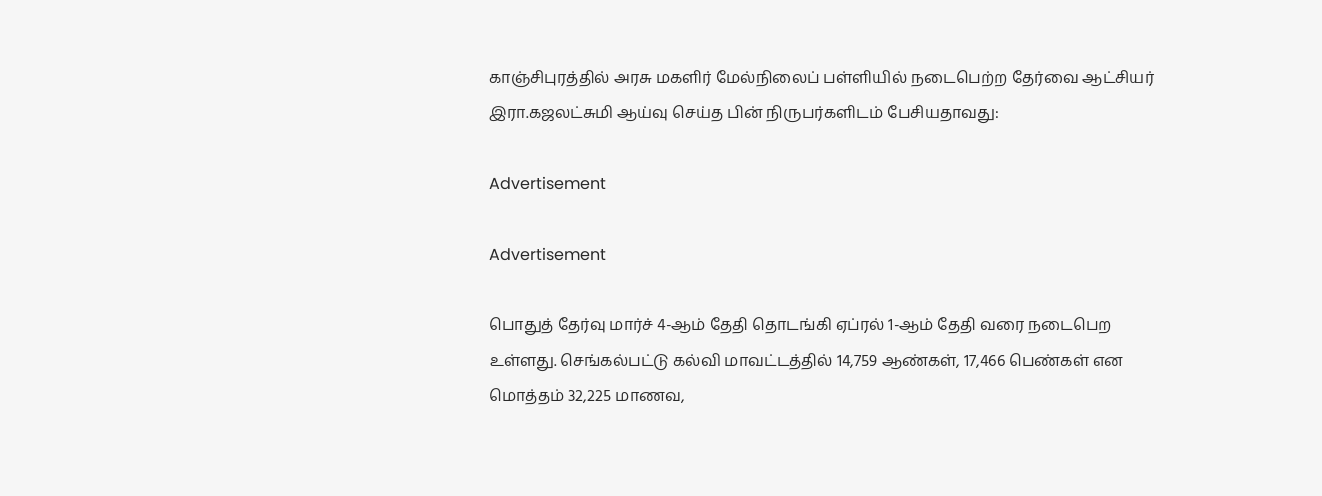காஞ்சிபுரத்தில் அரசு மகளிர் மேல்நிலைப் பள்ளியில் நடைபெற்ற தேர்வை ஆட்சியர் இரா.கஜலட்சுமி ஆய்வு செய்த பின் நிருபர்களிடம் பேசியதாவது:

Advertisement

Advertisement

பொதுத் தேர்வு மார்ச் 4-ஆம் தேதி தொடங்கி ஏப்ரல் 1-ஆம் தேதி வரை நடைபெற உள்ளது. செங்கல்பட்டு கல்வி மாவட்டத்தில் 14,759 ஆண்கள், 17,466 பெண்கள் என மொத்தம் 32,225 மாணவ,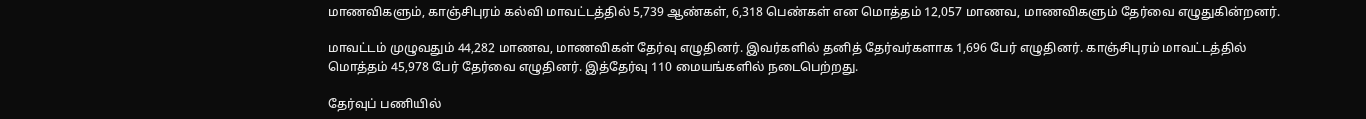மாணவிகளும், காஞ்சிபுரம் கல்வி மாவட்டத்தில் 5,739 ஆண்கள், 6,318 பெண்கள் என மொத்தம் 12,057 மாணவ, மாணவிகளும் தேர்வை எழுதுகின்றனர்.

மாவட்டம் முழுவதும் 44,282 மாணவ, மாணவிகள் தேர்வு எழுதினர். இவர்களில் தனித் தேர்வர்களாக 1,696 பேர் எழுதினர். காஞ்சிபுரம் மாவட்டத்தில் மொத்தம் 45,978 பேர் தேர்வை எழுதினர். இத்தேர்வு 110 மையங்களில் நடைபெற்றது.

தேர்வுப் பணியில்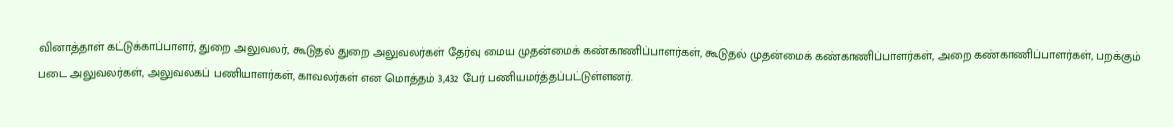வினாத்தாள் கட்டுக்காப்பாளர், துறை அலுவலர், கூடுதல் துறை அலுவலர்கள் தேர்வு மைய முதன்மைக் கண்காணிப்பாளர்கள், கூடுதல் முதன்மைக் கண்காணிப்பாளர்கள், அறை கண்காணிப்பாளர்கள், பறக்கும் படை அலுவலர்கள், அலுவலகப் பணியாளர்கள், காவலர்கள் என மொத்தம் 3,432 பேர் பணியமர்த்தப்பட்டுள்ளனர்.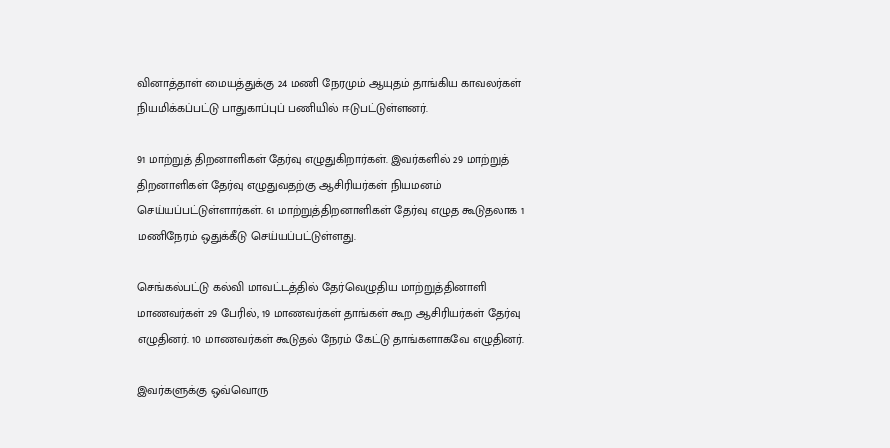வினாத்தாள் மையத்துக்கு 24 மணி நேரமும் ஆயுதம் தாங்கிய காவலர்கள் நியமிக்கப்பட்டு பாதுகாப்புப் பணியில் ஈடுபட்டுள்ளனர்.

91 மாற்றுத் திறனாளிகள் தேர்வு எழுதுகிறார்கள். இவர்களில் 29 மாற்றுத் திறனாளிகள் தேர்வு எழுதுவதற்கு ஆசிரியர்கள் நியமனம் செய்யப்பட்டுள்ளார்கள். 61 மாற்றுத்திறனாளிகள் தேர்வு எழுத கூடுதலாக 1 மணிநேரம் ஒதுக்கீடு செய்யப்பட்டுள்ளது.

செங்கல்பட்டு கல்வி மாவட்டத்தில் தேர்வெழுதிய மாற்றுத்தினாளி மாணவர்கள் 29 பேரில், 19 மாணவர்கள் தாங்கள் கூற ஆசிரியர்கள் தேர்வு எழுதினர். 10 மாணவர்கள் கூடுதல் நேரம் கேட்டு தாங்களாகவே எழுதினர்.

இவர்களுக்கு ஒவ்வொரு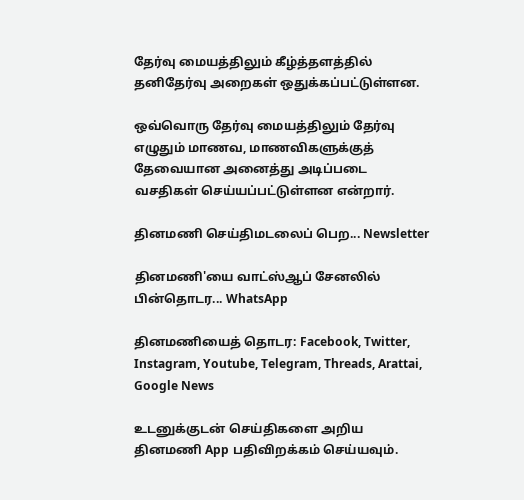தேர்வு மையத்திலும் கீழ்த்தளத்தில் தனிதேர்வு அறைகள் ஒதுக்கப்பட்டுள்ளன.

ஒவ்வொரு தேர்வு மையத்திலும் தேர்வு எழுதும் மாணவ, மாணவிகளுக்குத் தேவையான அனைத்து அடிப்படை வசதிகள் செய்யப்பட்டுள்ளன என்றார்.

தினமணி செய்திமடலைப் பெற... Newsletter

தினமணி'யை வாட்ஸ்ஆப் சேனலில் பின்தொடர... WhatsApp

தினமணியைத் தொடர: Facebook, Twitter, Instagram, Youtube, Telegram, Threads, Arattai, Google News

உடனுக்குடன் செய்திகளை அறிய தினமணி App பதிவிறக்கம் செய்யவும்.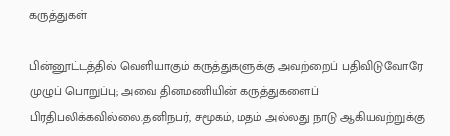கருத்துகள்

பின்னூட்டத்தில் வெளியாகும் கருத்துகளுக்கு அவற்றைப் பதிவிடுவோரே முழுப் பொறுப்பு; அவை தினமணியின் கருத்துகளைப் பிரதிபலிக்கவில்லை.தனிநபர், சமூகம், மதம் அல்லது நாடு ஆகியவற்றுக்கு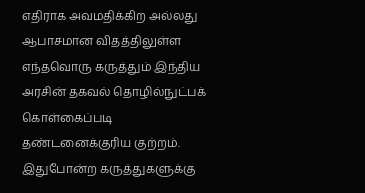எதிராக அவமதிக்கிற அல்லது ஆபாசமான விதத்திலுள்ள எந்தவொரு கருத்தும் இந்திய அரசின் தகவல் தொழில்நுட்பக் கொள்கைப்படி தண்டனைக்குரிய குற்றம். இதுபோன்ற கருத்துகளுக்கு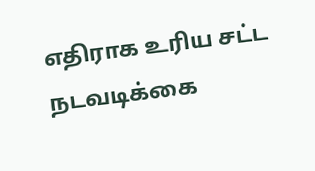எதிராக உரிய சட்ட நடவடிக்கை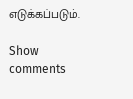எடுக்கப்படும்.

Show comments